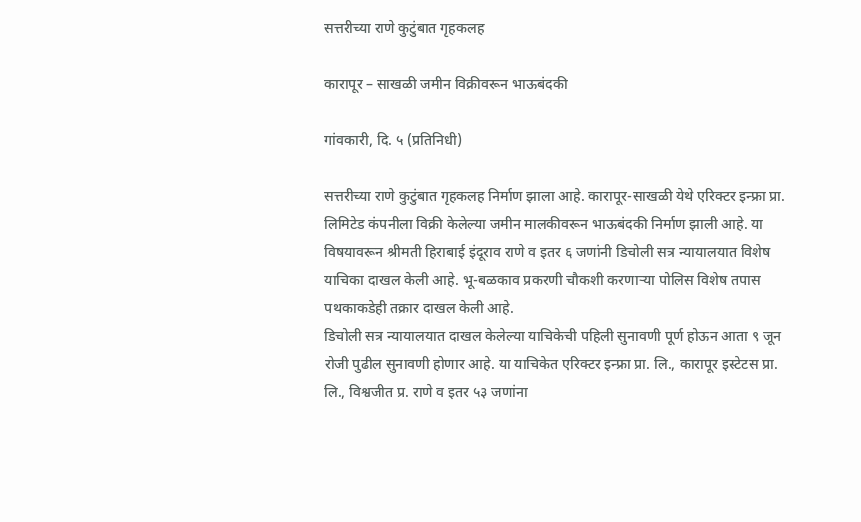सत्तरीच्या राणे कुटुंबात गृहकलह

कारापूर – साखळी जमीन विक्रीवरून भाऊबंदकी

गांवकारी, दि. ५ (प्रतिनिधी)

सत्तरीच्या राणे कुटुंबात गृहकलह निर्माण झाला आहे. कारापूर-साखळी येथे एरिक्टर इन्फ्रा प्रा. लिमिटेड कंपनीला विक्री केलेल्या जमीन मालकीवरून भाऊबंदकी निर्माण झाली आहे. या विषयावरून श्रीमती हिराबाई इंदूराव राणे व इतर ६ जणांनी डिचोली सत्र न्यायालयात विशेष याचिका दाखल केली आहे. भू-बळकाव प्रकरणी चौकशी करणाऱ्या पोलिस विशेष तपास पथकाकडेही तक्रार दाखल केली आहे.
डिचोली सत्र न्यायालयात दाखल केलेल्या याचिकेची पहिली सुनावणी पूर्ण होऊन आता ९ जून रोजी पुढील सुनावणी होणार आहे. या याचिकेत एरिक्टर इन्फ्रा प्रा. लि., कारापूर इस्टेटस प्रा. लि., विश्वजीत प्र. राणे व इतर ५३ जणांना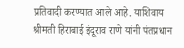प्रतिवादी करण्यात आले आहे. याशिवाय श्रीमती हिराबाई इंदूराव राणे यांनी पंतप्रधान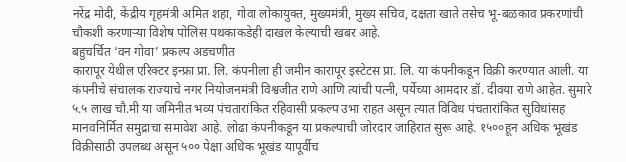नरेंद्र मोदी, केंद्रीय गृहमंत्री अमित शहा, गोवा लोकायुक्त, मुख्यमंत्री, मुख्य सचिव, दक्षता खाते तसेच भू-बळकाव प्रकरणांची चौकशी करणाऱ्या विशेष पोलिस पथकाकडेही दाखल केल्याची खबर आहे.
बहुचर्चित ‘वन गोवा’ प्रकल्प अडचणीत
कारापूर येथील एरिक्टर इन्फ्रा प्रा. लि. कंपनीला ही जमीन कारापूर इस्टेटस प्रा. लि. या कंपनीकडून विक्री करण्यात आली. या कंपनीचे संचालक राज्याचे नगर नियोजनमंत्री विश्वजीत राणे आणि त्यांची पत्नी, पर्येच्या आमदार डॉ. दीवया राणे आहेत. सुमारे ५.५ लाख चौ.मी या जमिनीत भव्य पंचतारांकित रहिवासी प्रकल्प उभा राहत असून त्यात विविध पंचतारांकित सुविधांसह मानवनिर्मित समुद्राचा समावेश आहे. लोढा कंपनीकडून या प्रकल्पाची जोरदार जाहिरात सुरू आहे. १५००हून अधिक भूखंड विक्रीसाठी उपलब्ध असून ५०० पेक्षा अधिक भूखंड यापूर्वीच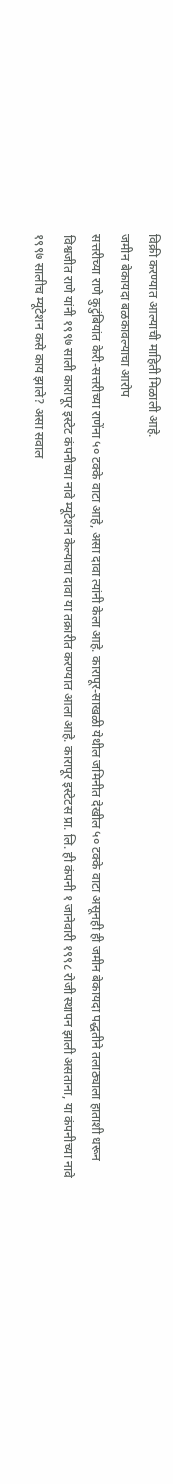विक्री करण्यात आल्याची माहिती मिळाली आहे.
जमीन बेकायदा बळकावल्याचा आरोप
सत्तरीच्या राणे कुटुंबियांत केरी-सत्तरीच्या राणेंना ५० टक्के वाटा आहे, असा दावा त्यांनी केला आहे. कारापूर-साखळी येथील जमिनीत देखील ५० टक्के वाटा असूनही ही जमीन बेकायदा पद्धतीने तलाठ्याला हाताशी धरून विश्वजीत राणे यांनी १९९७ साली कारापूर इस्टेट कंपनीच्या नावे म्यूटेशन केल्याचा दावा या तक्रारीत करण्यात आला आहे. कारापूर इस्टेटस प्रा. लि. ही कंपनी १ जानेवारी १९९८ रोजी स्थापन झाली असताना, या कंपनीच्या नावे १९९७ सालीच म्यूटेशन कसे काय झाले? असा सवाल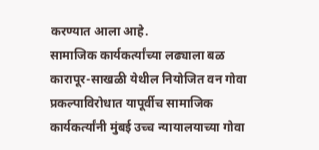करण्यात आला आहे.
सामाजिक कार्यकर्त्यांच्या लढ्याला बळ
कारापूर-साखळी येथील नियोजित वन गोवा प्रकल्पाविरोधात यापूर्वीच सामाजिक कार्यकर्त्यांनी मुंबई उच्च न्यायालयाच्या गोवा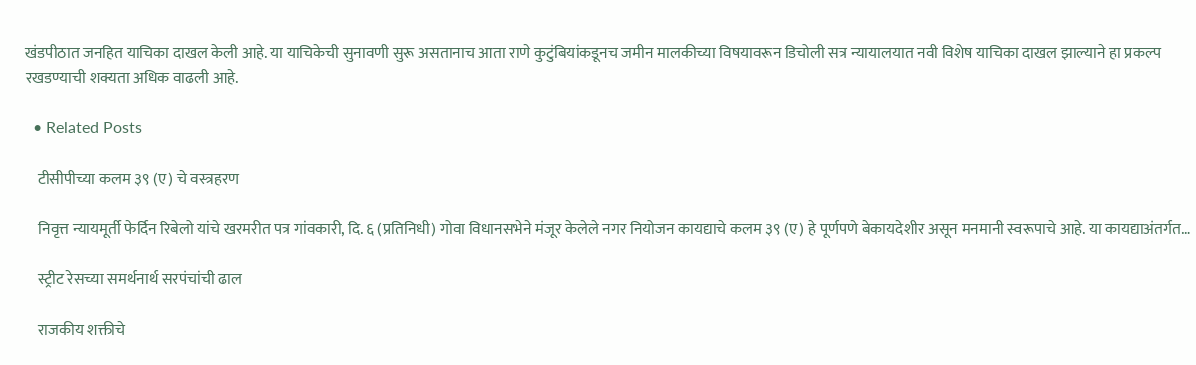खंडपीठात जनहित याचिका दाखल केली आहे. या याचिकेची सुनावणी सुरू असतानाच आता राणे कुटुंबियांकडूनच जमीन मालकीच्या विषयावरून डिचोली सत्र न्यायालयात नवी विशेष याचिका दाखल झाल्याने हा प्रकल्प रखडण्याची शक्यता अधिक वाढली आहे.

  • Related Posts

    टीसीपीच्या कलम ३९ (ए) चे वस्त्रहरण

    निवृत्त न्यायमूर्ती फेर्दिन रिबेलो यांचे खरमरीत पत्र गांवकारी, दि. ६ (प्रतिनिधी) गोवा विधानसभेने मंजूर केलेले नगर नियोजन कायद्याचे कलम ३९ (ए) हे पूर्णपणे बेकायदेशीर असून मनमानी स्वरूपाचे आहे. या कायद्याअंतर्गत…

    स्ट्रीट रेसच्या समर्थनार्थ सरपंचांची ढाल

    राजकीय शक्तीचे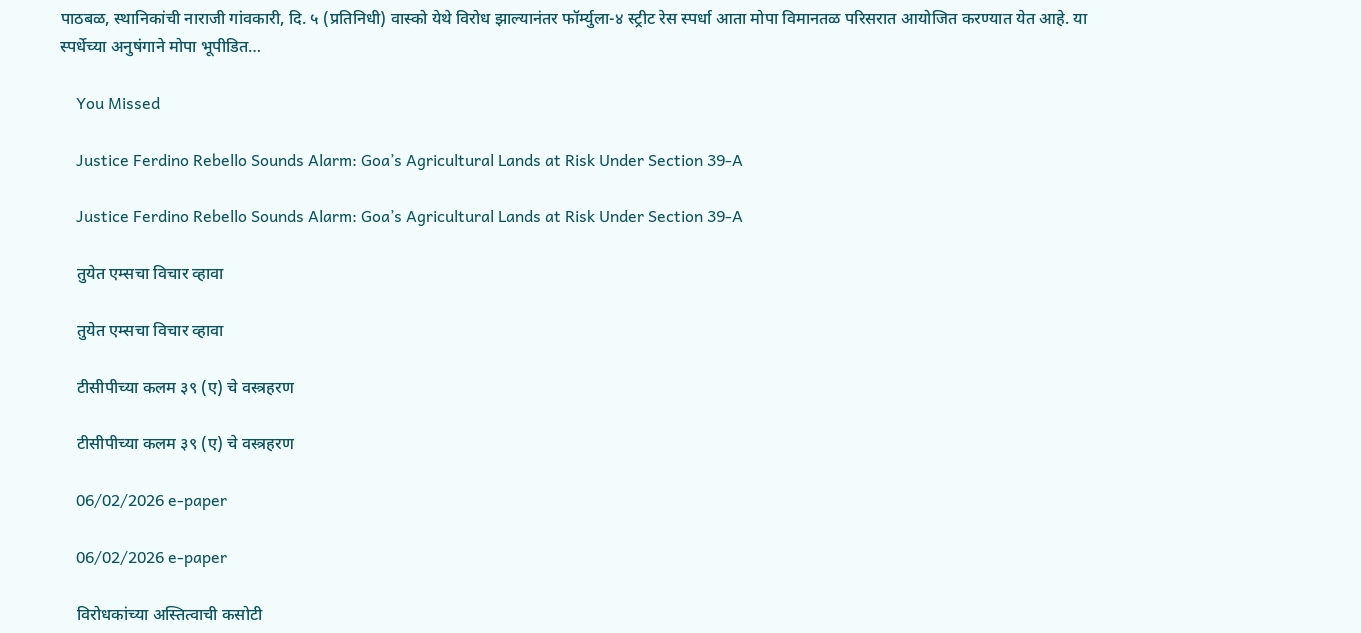पाठबळ, स्थानिकांची नाराजी गांवकारी, दि. ५ (प्रतिनिधी) वास्को येथे विरोध झाल्यानंतर फॉर्म्युला-४ स्ट्रीट रेस स्पर्धा आता मोपा विमानतळ परिसरात आयोजित करण्यात येत आहे. या स्पर्धेच्या अनुषंगाने मोपा भूपीडित…

    You Missed

    Justice Ferdino Rebello Sounds Alarm: Goa’s Agricultural Lands at Risk Under Section 39-A

    Justice Ferdino Rebello Sounds Alarm: Goa’s Agricultural Lands at Risk Under Section 39-A

    तुयेत एम्सचा विचार व्हावा

    तुयेत एम्सचा विचार व्हावा

    टीसीपीच्या कलम ३९ (ए) चे वस्त्रहरण

    टीसीपीच्या कलम ३९ (ए) चे वस्त्रहरण

    06/02/2026 e-paper

    06/02/2026 e-paper

    विरोधकांच्या अस्तित्वाची कसोटी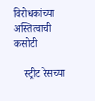विरोधकांच्या अस्तित्वाची कसोटी

    स्ट्रीट रेसच्या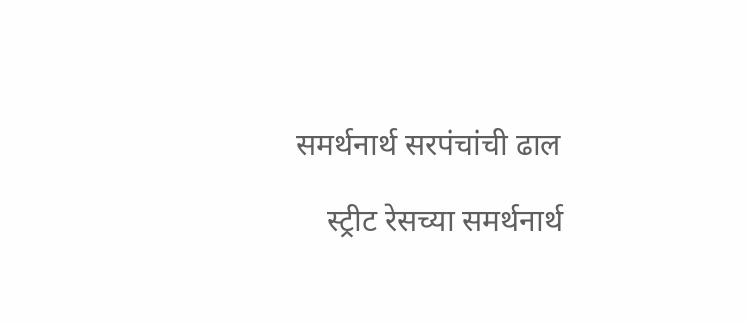समर्थनार्थ सरपंचांची ढाल

    स्ट्रीट रेसच्या समर्थनार्थ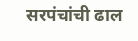सरपंचांची ढाल